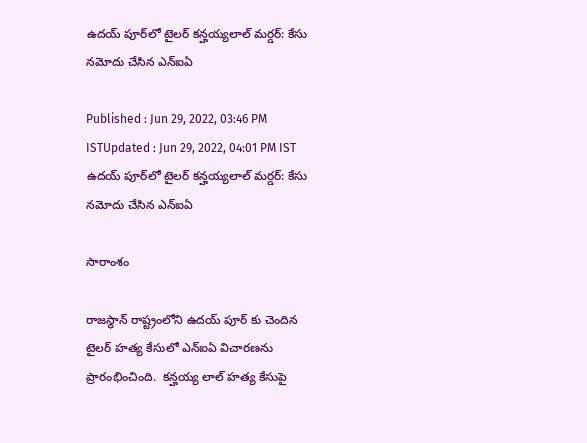ఉదయ్ పూర్‌లో టైలర్ కన్హయ్యలాల్ మర్డర్: కేసు నమోదు చేసిన ఎన్ఐఏ

Published : Jun 29, 2022, 03:46 PM ISTUpdated : Jun 29, 2022, 04:01 PM IST
ఉదయ్ పూర్‌లో టైలర్ కన్హయ్యలాల్ మర్డర్: కేసు నమోదు చేసిన ఎన్ఐఏ

సారాంశం

రాజస్థాన్ రాష్ట్రంలోని ఉదయ్ పూర్ కు చెందిన  టైలర్ హత్య కేసులో ఎన్ఐఏ విచారణను ప్రారంభించింది.  కన్హయ్య లాల్ హత్య కేసుపై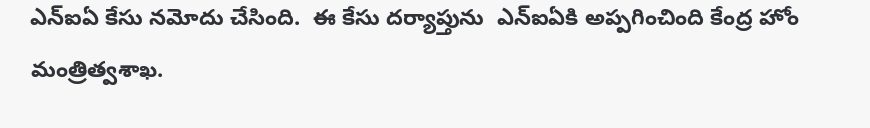ఎన్ఐఏ కేసు నమోదు చేసింది.  ఈ కేసు దర్యాప్తును  ఎన్ఐఏకి అప్పగించింది కేంద్ర హోం మంత్రిత్వశాఖ.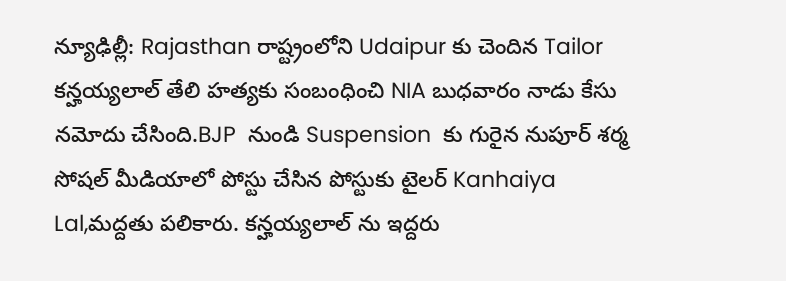న్యూఢిల్లీ: Rajasthan రాష్ట్రంలోని Udaipur కు చెందిన Tailor  కన్హయ్యలాల్ తేలి హత్యకు సంబంధించి NIA బుధవారం నాడు కేసు నమోదు చేసింది.BJP  నుండి Suspension  కు గురైన నుపూర్ శర్మ సోషల్ మీడియాలో పోస్టు చేసిన పోస్టుకు టైలర్ Kanhaiya Lal,మద్దతు పలికారు. కన్హయ్యలాల్ ను ఇద్దరు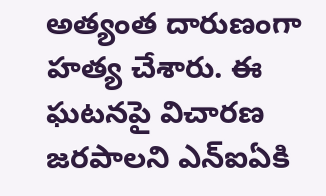అత్యంత దారుణంగా హత్య చేశారు. ఈ ఘటనపై విచారణ జరపాలని ఎన్ఐఏకి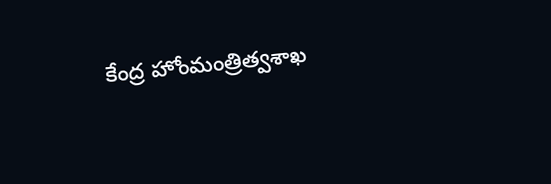కేంద్ర హోంమంత్రిత్వశాఖ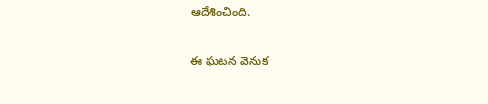ఆదేశించింది.

ఈ ఘటన వెనుక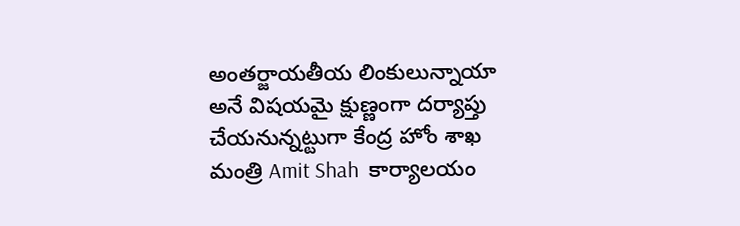అంతర్జాయతీయ లింకులున్నాయా అనే విషయమై క్షుణ్ణంగా దర్యాప్తు చేయనున్నట్టుగా కేంద్ర హోం శాఖ మంత్రి Amit Shah  కార్యాలయం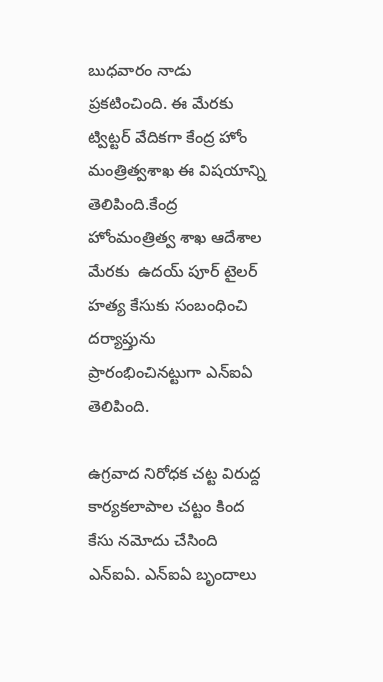బుధవారం నాడు ప్రకటించింది. ఈ మేరకు ట్విట్టర్ వేదికగా కేంద్ర హోం మంత్రిత్వశాఖ ఈ విషయాన్ని తెలిపింది.కేంద్ర హోంమంత్రిత్వ శాఖ ఆదేశాల మేరకు  ఉదయ్ పూర్ టైలర్ హత్య కేసుకు సంబంధించి దర్యాప్తును ప్రారంభించినట్టుగా ఎన్ఐఏ తెలిపింది.

ఉగ్రవాద నిరోధక చట్ట విరుద్ద కార్యకలాపాల చట్టం కింద కేసు నమోదు చేసింది ఎన్ఐఏ. ఎన్ఐఏ బృందాలు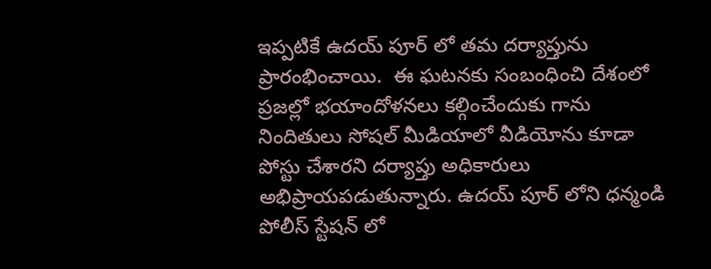ఇప్పటికే ఉదయ్ పూర్ లో తమ దర్యాప్తును ప్రారంభించాయి.  ఈ ఘటనకు సంబంధించి దేశంలో ప్రజల్లో భయాందోళనలు కల్గించేందుకు గాను నిందితులు సోషల్ మీడియాలో వీడియోను కూడా పోస్టు చేశారని దర్యాప్తు అధికారులు అభిప్రాయపడుతున్నారు. ఉదయ్ పూర్ లోని ధన్మండి పోలీస్ స్టేషన్ లో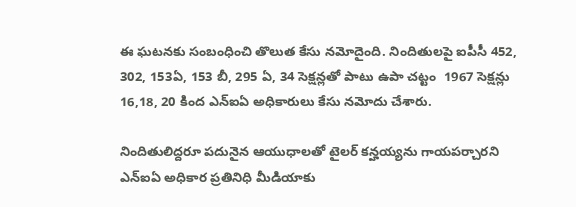ఈ ఘటనకు సంబంధించి తొలుత కేసు నమోదైంది. నిందితులపై ఐపీసీ 452, 302, 153ఏ, 153 బీ, 295 ఏ, 34 సెక్షన్లతో పాటు ఉపా చట్టం  1967 సెక్షన్లు 16,18, 20 కింద ఎన్ఐఏ అధికారులు కేసు నమోదు చేశారు.

నిందితులిద్దరూ పదునైన ఆయుధాలతో టైలర్ కన్హయ్యను గాయపర్చారని ఎన్ఐఏ అధికార ప్రతినిధి మీడియాకు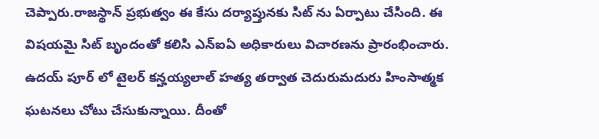చెప్పారు.రాజస్థాన్ ప్రభుత్వం ఈ కేసు దర్యాప్తునకు సిట్ ను ఏర్పాటు చేసింది. ఈ విషయమై సిట్ బృందంతో కలిసి ఎన్ఐఏ అధికారులు విచారణను ప్రారంభించారు. ఉదయ్ పూర్ లో టైలర్ కన్హయ్యలాల్ హత్య తర్వాత చెదురుమదురు హింసాత్మక ఘటనలు చోటు చేసుకున్నాయి. దీంతో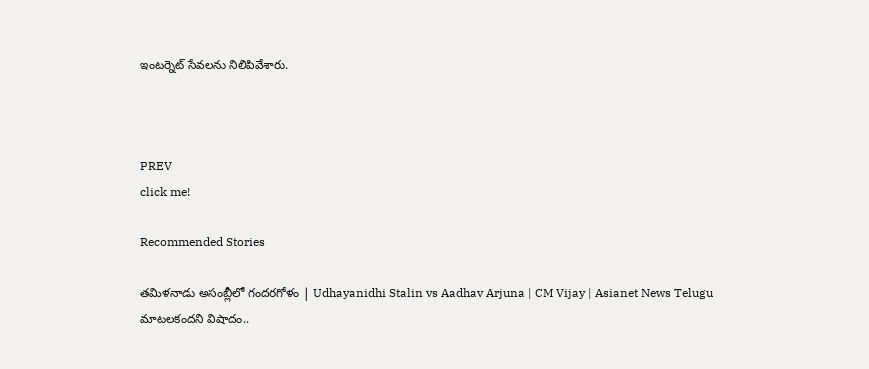ఇంటర్నెట్ సేవలను నిలిపివేశారు.



PREV
click me!

Recommended Stories

తమిళనాడు అసంబ్లీలో గందరగోళం | Udhayanidhi Stalin vs Aadhav Arjuna | CM Vijay | Asianet News Telugu
మాటలకందని విషాదం..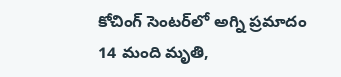కోచింగ్ సెంటర్‌లో అగ్ని ప్ర‌మాదం 14 మంది మృతి,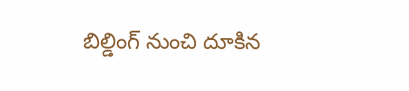బిల్డింగ్ నుంచి దూకిన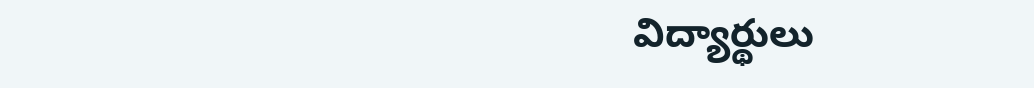విద్యార్థులు